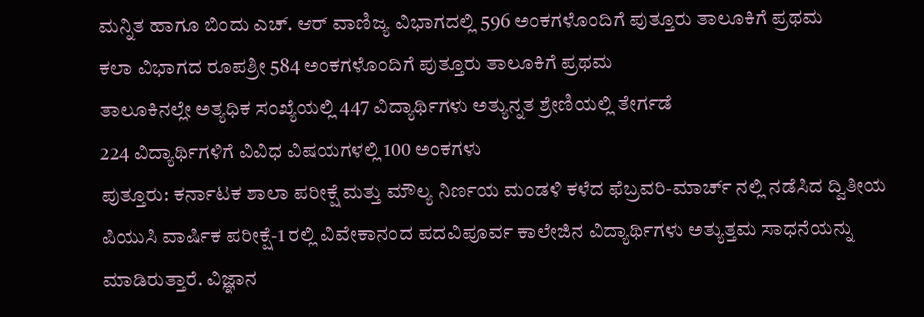ಮನ್ನಿತ ಹಾಗೂ ಬಿಂದು ಎಚ್. ಆರ್ ವಾಣಿಜ್ಯ ವಿಭಾಗದಲ್ಲಿ 596 ಅಂಕಗಳೊಂದಿಗೆ ಪುತ್ತೂರು ತಾಲೂಕಿಗೆ ಪ್ರಥಮ
ಕಲಾ ವಿಭಾಗದ ರೂಪಶ್ರೀ 584 ಅಂಕಗಳೊಂದಿಗೆ ಪುತ್ತೂರು ತಾಲೂಕಿಗೆ ಪ್ರಥಮ
ತಾಲೂಕಿನಲ್ಲೇ ಅತ್ಯಧಿಕ ಸಂಖ್ಯೆಯಲ್ಲಿ 447 ವಿದ್ಯಾರ್ಥಿಗಳು ಅತ್ಯುನ್ನತ ಶ್ರೇಣಿಯಲ್ಲಿ ತೇರ್ಗಡೆ
224 ವಿದ್ಯಾರ್ಥಿಗಳಿಗೆ ವಿವಿಧ ವಿಷಯಗಳಲ್ಲಿ 100 ಅಂಕಗಳು
ಪುತ್ತೂರು: ಕರ್ನಾಟಕ ಶಾಲಾ ಪರೀಕ್ಷೆ ಮತ್ತು ಮೌಲ್ಯ ನಿರ್ಣಯ ಮಂಡಳಿ ಕಳೆದ ಫೆಬ್ರವರಿ-ಮಾರ್ಚ್ ನಲ್ಲಿ ನಡೆಸಿದ ದ್ವಿತೀಯ ಪಿಯುಸಿ ವಾರ್ಷಿಕ ಪರೀಕ್ಷೆ-1 ರಲ್ಲಿ ವಿವೇಕಾನಂದ ಪದವಿಪೂರ್ವ ಕಾಲೇಜಿನ ವಿದ್ಯಾರ್ಥಿಗಳು ಅತ್ಯುತ್ತಮ ಸಾಧನೆಯನ್ನು ಮಾಡಿರುತ್ತಾರೆ. ವಿಜ್ಞಾನ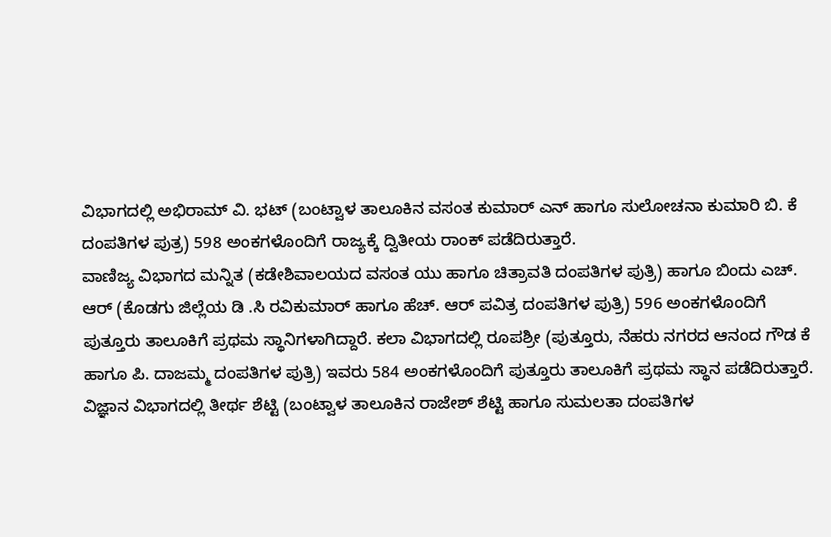ವಿಭಾಗದಲ್ಲಿ ಅಭಿರಾಮ್ ವಿ. ಭಟ್ (ಬಂಟ್ವಾಳ ತಾಲೂಕಿನ ವಸಂತ ಕುಮಾರ್ ಎನ್ ಹಾಗೂ ಸುಲೋಚನಾ ಕುಮಾರಿ ಬಿ. ಕೆ ದಂಪತಿಗಳ ಪುತ್ರ) 598 ಅಂಕಗಳೊಂದಿಗೆ ರಾಜ್ಯಕ್ಕೆ ದ್ವಿತೀಯ ರಾಂಕ್ ಪಡೆದಿರುತ್ತಾರೆ.
ವಾಣಿಜ್ಯ ವಿಭಾಗದ ಮನ್ನಿತ (ಕಡೇಶಿವಾಲಯದ ವಸಂತ ಯು ಹಾಗೂ ಚಿತ್ರಾವತಿ ದಂಪತಿಗಳ ಪುತ್ರಿ) ಹಾಗೂ ಬಿಂದು ಎಚ್. ಆರ್ (ಕೊಡಗು ಜಿಲ್ಲೆಯ ಡಿ .ಸಿ ರವಿಕುಮಾರ್ ಹಾಗೂ ಹೆಚ್. ಆರ್ ಪವಿತ್ರ ದಂಪತಿಗಳ ಪುತ್ರಿ) 596 ಅಂಕಗಳೊಂದಿಗೆ ಪುತ್ತೂರು ತಾಲೂಕಿಗೆ ಪ್ರಥಮ ಸ್ಥಾನಿಗಳಾಗಿದ್ದಾರೆ. ಕಲಾ ವಿಭಾಗದಲ್ಲಿ ರೂಪಶ್ರೀ (ಪುತ್ತೂರು, ನೆಹರು ನಗರದ ಆನಂದ ಗೌಡ ಕೆ ಹಾಗೂ ಪಿ. ದಾಜಮ್ಮ ದಂಪತಿಗಳ ಪುತ್ರಿ) ಇವರು 584 ಅಂಕಗಳೊಂದಿಗೆ ಪುತ್ತೂರು ತಾಲೂಕಿಗೆ ಪ್ರಥಮ ಸ್ಥಾನ ಪಡೆದಿರುತ್ತಾರೆ.
ವಿಜ್ಞಾನ ವಿಭಾಗದಲ್ಲಿ ತೀರ್ಥ ಶೆಟ್ಟಿ (ಬಂಟ್ವಾಳ ತಾಲೂಕಿನ ರಾಜೇಶ್ ಶೆಟ್ಟಿ ಹಾಗೂ ಸುಮಲತಾ ದಂಪತಿಗಳ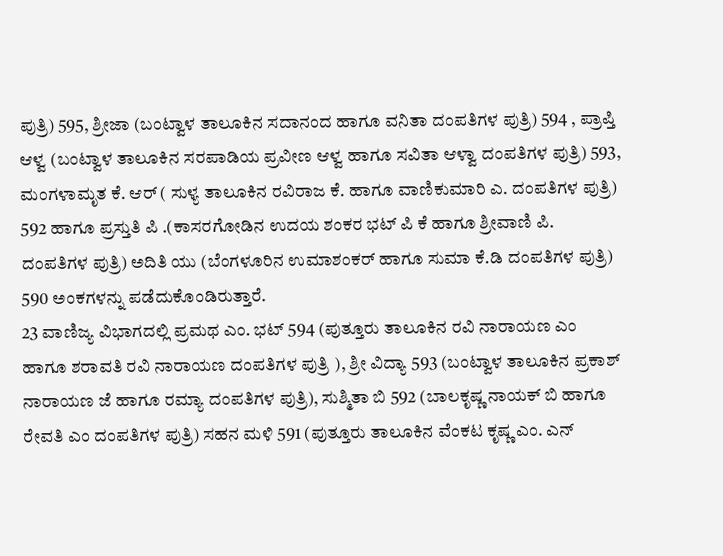ಪುತ್ರಿ) 595, ಶ್ರೀಜಾ (ಬಂಟ್ವಾಳ ತಾಲೂಕಿನ ಸದಾನಂದ ಹಾಗೂ ವನಿತಾ ದಂಪತಿಗಳ ಪುತ್ರಿ) 594 , ಪ್ರಾಪ್ತಿ ಆಳ್ವ (ಬಂಟ್ವಾಳ ತಾಲೂಕಿನ ಸರಪಾಡಿಯ ಪ್ರವೀಣ ಆಳ್ವ ಹಾಗೂ ಸವಿತಾ ಆಳ್ವಾ ದಂಪತಿಗಳ ಪುತ್ರಿ) 593, ಮಂಗಳಾಮೃತ ಕೆ. ಆರ್ ( ಸುಳ್ಯ ತಾಲೂಕಿನ ರವಿರಾಜ ಕೆ. ಹಾಗೂ ವಾಣಿಕುಮಾರಿ ಎ. ದಂಪತಿಗಳ ಪುತ್ರಿ) 592 ಹಾಗೂ ಪ್ರಸ್ತುತಿ ಪಿ .(ಕಾಸರಗೋಡಿನ ಉದಯ ಶಂಕರ ಭಟ್ ಪಿ ಕೆ ಹಾಗೂ ಶ್ರೀವಾಣಿ ಪಿ. ದಂಪತಿಗಳ ಪುತ್ರಿ) ಅದಿತಿ ಯು (ಬೆಂಗಳೂರಿನ ಉಮಾಶಂಕರ್ ಹಾಗೂ ಸುಮಾ ಕೆ.ಡಿ ದಂಪತಿಗಳ ಪುತ್ರಿ) 590 ಅಂಕಗಳನ್ನು ಪಡೆದುಕೊಂಡಿರುತ್ತಾರೆ.
23 ವಾಣಿಜ್ಯ ವಿಭಾಗದಲ್ಲಿ ಪ್ರಮಥ ಎಂ. ಭಟ್ 594 (ಪುತ್ತೂರು ತಾಲೂಕಿನ ರವಿ ನಾರಾಯಣ ಎಂ ಹಾಗೂ ಶರಾವತಿ ರವಿ ನಾರಾಯಣ ದಂಪತಿಗಳ ಪುತ್ರಿ ), ಶ್ರೀ ವಿದ್ಯಾ 593 (ಬಂಟ್ವಾಳ ತಾಲೂಕಿನ ಪ್ರಕಾಶ್ ನಾರಾಯಣ ಜೆ ಹಾಗೂ ರಮ್ಯಾ ದಂಪತಿಗಳ ಪುತ್ರಿ), ಸುಶ್ಮಿತಾ ಬಿ 592 (ಬಾಲಕೃಷ್ಣ ನಾಯಕ್ ಬಿ ಹಾಗೂ ರೇವತಿ ಎಂ ದಂಪತಿಗಳ ಪುತ್ರಿ) ಸಹನ ಮಳಿ 591 (ಪುತ್ತೂರು ತಾಲೂಕಿನ ವೆಂಕಟ ಕೃಷ್ಣ ಎಂ. ಎನ್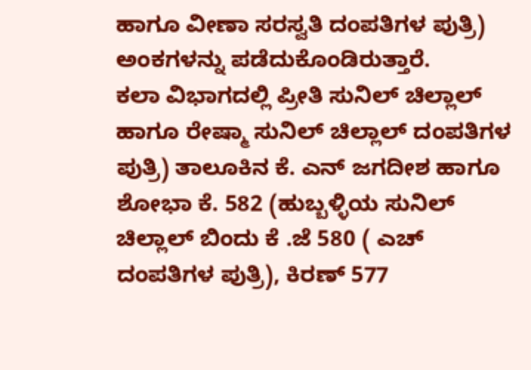ಹಾಗೂ ವೀಣಾ ಸರಸ್ವತಿ ದಂಪತಿಗಳ ಪುತ್ರಿ) ಅಂಕಗಳನ್ನು ಪಡೆದುಕೊಂಡಿರುತ್ತಾರೆ.
ಕಲಾ ವಿಭಾಗದಲ್ಲಿ ಪ್ರೀತಿ ಸುನಿಲ್ ಚಿಲ್ಲಾಲ್ ಹಾಗೂ ರೇಷ್ಮಾ ಸುನಿಲ್ ಚಿಲ್ಲಾಲ್ ದಂಪತಿಗಳ ಪುತ್ರಿ) ತಾಲೂಕಿನ ಕೆ. ಎನ್ ಜಗದೀಶ ಹಾಗೂ ಶೋಭಾ ಕೆ. 582 (ಹುಬ್ಬಳ್ಳಿಯ ಸುನಿಲ್ ಚಿಲ್ಲಾಲ್ ಬಿಂದು ಕೆ .ಜೆ 580 ( ಎಚ್ ದಂಪತಿಗಳ ಪುತ್ರಿ), ಕಿರಣ್ 577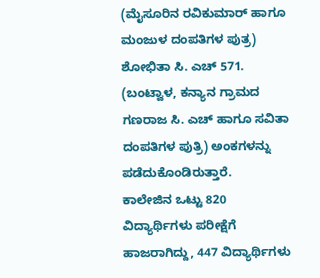(ಮೈಸೂರಿನ ರವಿಕುಮಾರ್ ಹಾಗೂ ಮಂಜುಳ ದಂಪತಿಗಳ ಪುತ್ರ) ಶೋಭಿತಾ ಸಿ. ಎಚ್ 571. (ಬಂಟ್ವಾಳ, ಕನ್ಯಾನ ಗ್ರಾಮದ ಗಣರಾಜ ಸಿ. ಎಚ್ ಹಾಗೂ ಸವಿತಾ ದಂಪತಿಗಳ ಪುತ್ರಿ) ಅಂಕಗಳನ್ನು ಪಡೆದುಕೊಂಡಿರುತ್ತಾರೆ.
ಕಾಲೇಜಿನ ಒಟ್ಟು 820 ವಿದ್ಯಾರ್ಥಿಗಳು ಪರೀಕ್ಷೆಗೆ ಹಾಜರಾಗಿದ್ದು, 447 ವಿದ್ಯಾರ್ಥಿಗಳು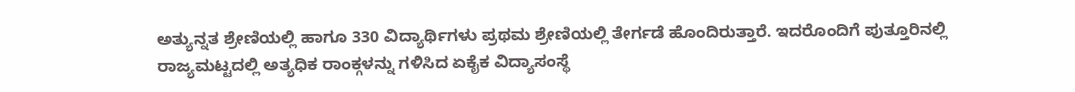ಅತ್ಯುನ್ನತ ಶ್ರೇಣಿಯಲ್ಲಿ ಹಾಗೂ 330 ವಿದ್ಯಾರ್ಥಿಗಳು ಪ್ರಥಮ ಶ್ರೇಣಿಯಲ್ಲಿ ತೇರ್ಗಡೆ ಹೊಂದಿರುತ್ತಾರೆ. ಇದರೊಂದಿಗೆ ಪುತ್ತೂರಿನಲ್ಲಿ ರಾಜ್ಯಮಟ್ಟದಲ್ಲಿ ಅತ್ಯಧಿಕ ರಾಂಕ್ಗಳನ್ನು ಗಳಿಸಿದ ಏಕೈಕ ವಿದ್ಯಾಸಂಸ್ಥೆ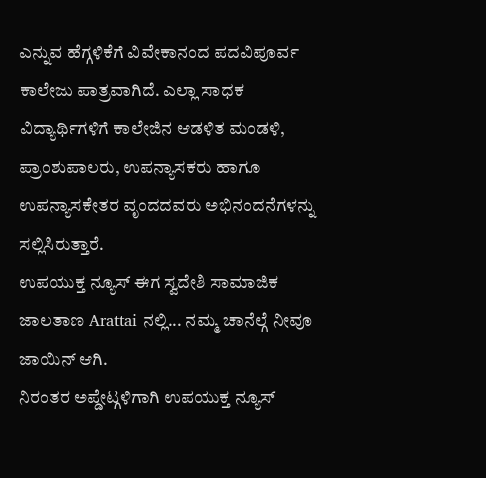ಎನ್ನುವ ಹೆಗ್ಗಳಿಕೆಗೆ ವಿವೇಕಾನಂದ ಪದವಿಪೂರ್ವ ಕಾಲೇಜು ಪಾತ್ರವಾಗಿದೆ. ಎಲ್ಲಾ ಸಾಧಕ ವಿದ್ಯಾರ್ಥಿಗಳಿಗೆ ಕಾಲೇಜಿನ ಆಡಳಿತ ಮಂಡಳಿ, ಪ್ರಾಂಶುಪಾಲರು, ಉಪನ್ಯಾಸಕರು ಹಾಗೂ ಉಪನ್ಯಾಸಕೇತರ ವೃಂದದವರು ಅಭಿನಂದನೆಗಳನ್ನು ಸಲ್ಲಿಸಿರುತ್ತಾರೆ.
ಉಪಯುಕ್ತ ನ್ಯೂಸ್ ಈಗ ಸ್ವದೇಶಿ ಸಾಮಾಜಿಕ ಜಾಲತಾಣ Arattai ನಲ್ಲಿ... ನಮ್ಮ ಚಾನೆಲ್ಗೆ ನೀವೂ ಜಾಯಿನ್ ಆಗಿ.
ನಿರಂತರ ಅಪ್ಡೇಟ್ಗಳಿಗಾಗಿ ಉಪಯುಕ್ತ ನ್ಯೂಸ್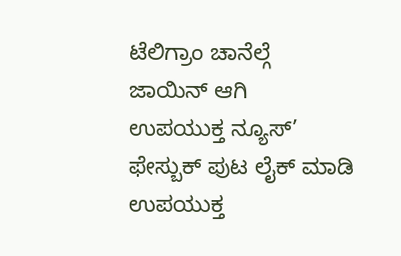ಟೆಲಿಗ್ರಾಂ ಚಾನೆಲ್ಗೆ ಜಾಯಿನ್ ಆಗಿ
ಉಪಯುಕ್ತ ನ್ಯೂಸ್’ ಫೇಸ್ಬುಕ್ ಪುಟ ಲೈಕ್ ಮಾಡಿ
ಉಪಯುಕ್ತ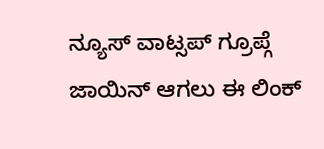ನ್ಯೂಸ್ ವಾಟ್ಸಪ್ ಗ್ರೂಪ್ಗೆ ಜಾಯಿನ್ ಆಗಲು ಈ ಲಿಂಕ್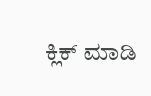ಕ್ಲಿಕ್ ಮಾಡಿ